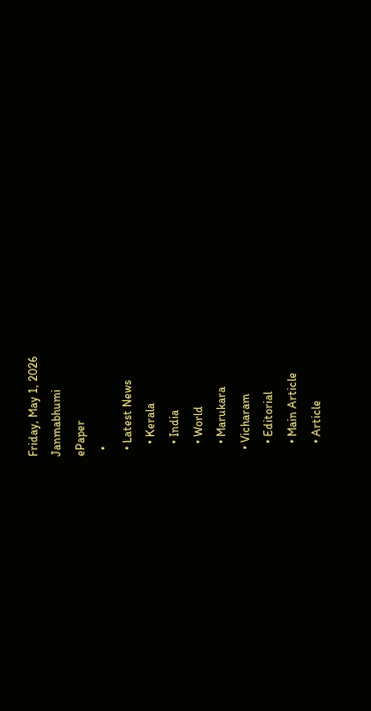Friday, May 1, 2026
Janmabhumi
ePaper
  •
  • Latest News
    • Kerala
    • India
    • World
    • Marukara
  • Vicharam
    • Editorial
    • Main Article
    • Article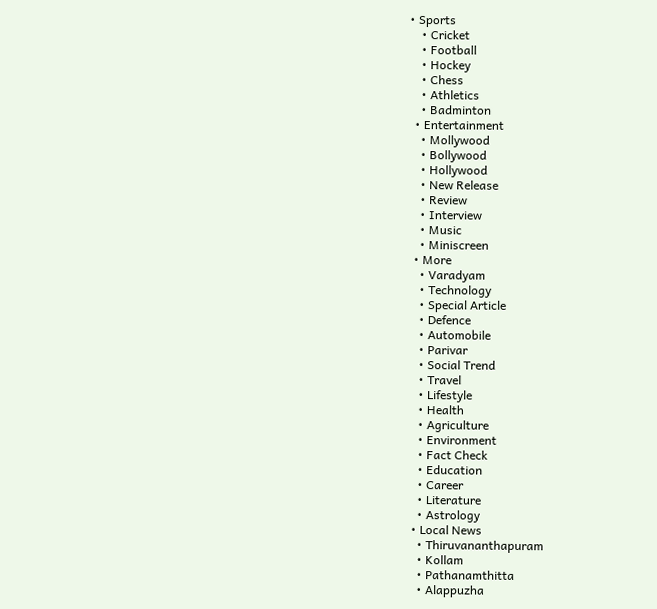• Sports
    • Cricket
    • Football
    • Hockey
    • Chess
    • Athletics
    • Badminton
  • Entertainment
    • Mollywood
    • Bollywood
    • Hollywood
    • New Release
    • Review
    • Interview
    • Music
    • Miniscreen
  • More
    • Varadyam
    • Technology
    • Special Article
    • Defence
    • Automobile
    • Parivar
    • Social Trend
    • Travel
    • Lifestyle
    • Health
    • Agriculture
    • Environment
    • Fact Check
    • Education
    • Career
    • Literature
    • Astrology
  • Local News
    • Thiruvananthapuram
    • Kollam
    • Pathanamthitta
    • Alappuzha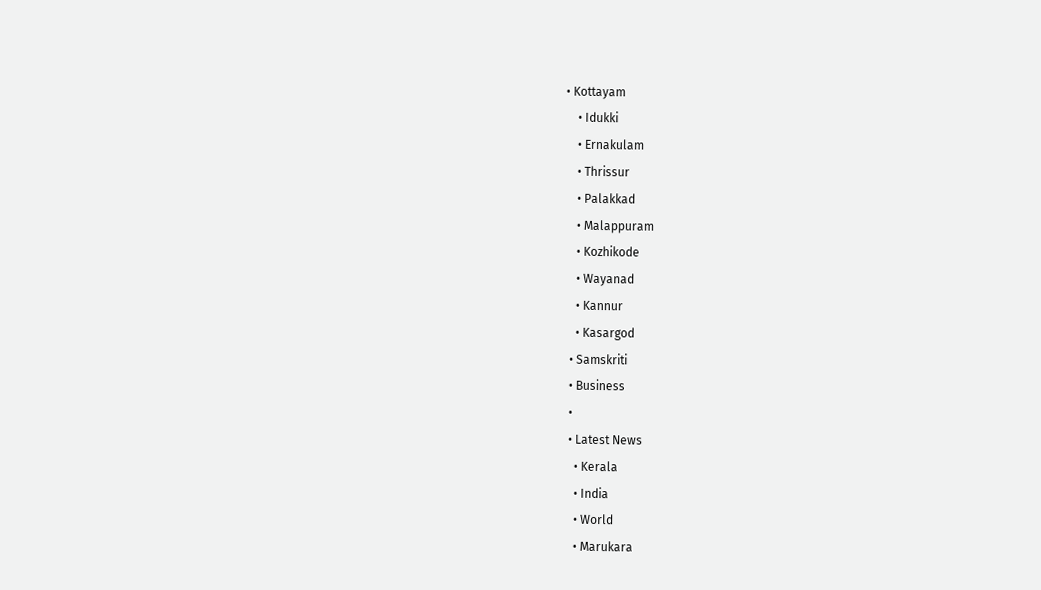• Kottayam
    • Idukki
    • Ernakulam
    • Thrissur
    • Palakkad
    • Malappuram
    • Kozhikode
    • Wayanad
    • Kannur
    • Kasargod
  • Samskriti
  • Business
  •
  • Latest News
    • Kerala
    • India
    • World
    • Marukara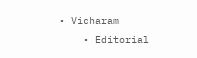• Vicharam
    • Editorial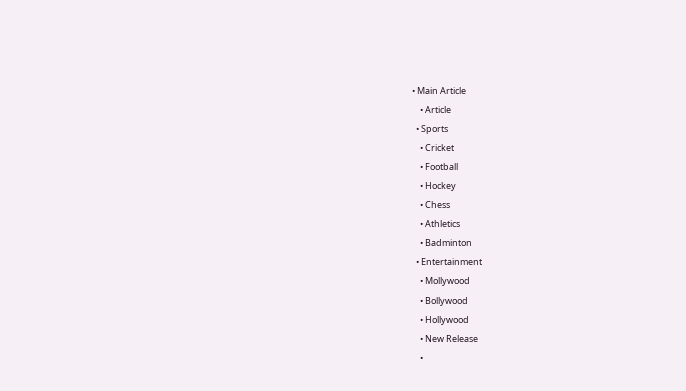• Main Article
    • Article
  • Sports
    • Cricket
    • Football
    • Hockey
    • Chess
    • Athletics
    • Badminton
  • Entertainment
    • Mollywood
    • Bollywood
    • Hollywood
    • New Release
    •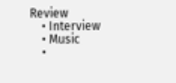Review
    • Interview
    • Music
    •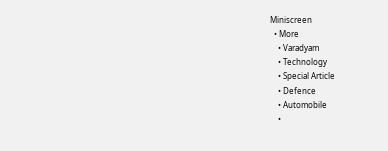Miniscreen
  • More
    • Varadyam
    • Technology
    • Special Article
    • Defence
    • Automobile
    •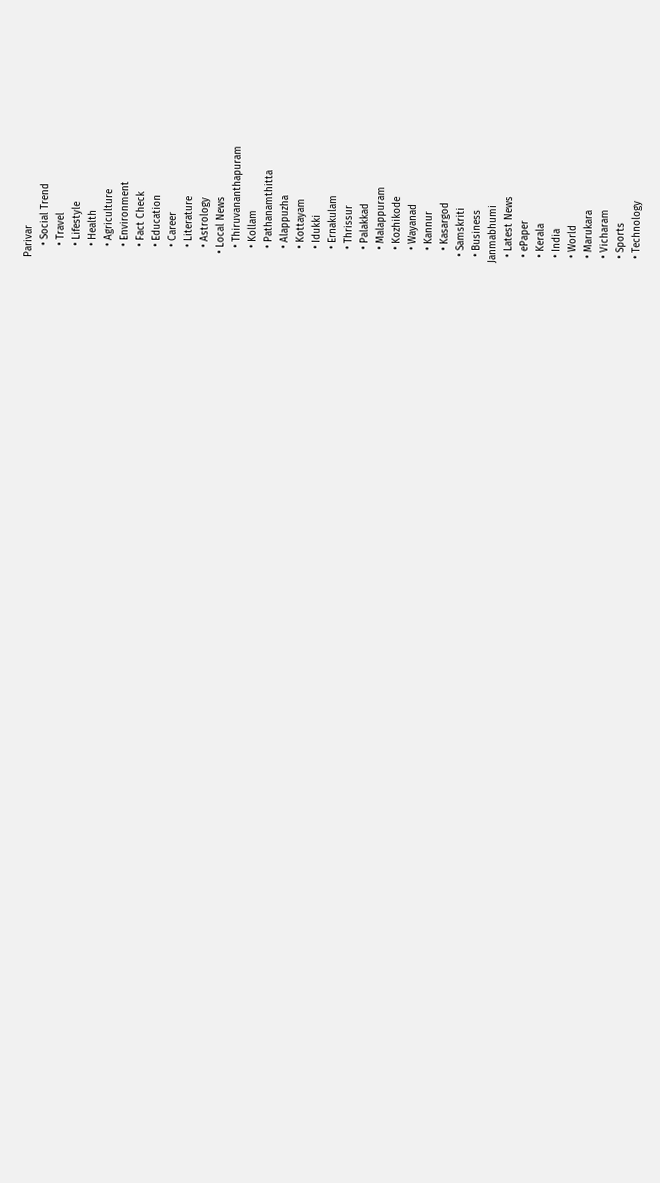Parivar
    • Social Trend
    • Travel
    • Lifestyle
    • Health
    • Agriculture
    • Environment
    • Fact Check
    • Education
    • Career
    • Literature
    • Astrology
  • Local News
    • Thiruvananthapuram
    • Kollam
    • Pathanamthitta
    • Alappuzha
    • Kottayam
    • Idukki
    • Ernakulam
    • Thrissur
    • Palakkad
    • Malappuram
    • Kozhikode
    • Wayanad
    • Kannur
    • Kasargod
  • Samskriti
  • Business
Janmabhumi
  • Latest News
  • ePaper
  • Kerala
  • India
  • World
  • Marukara
  • Vicharam
  • Sports
  • Technology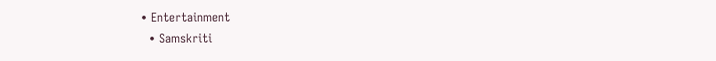• Entertainment
  • Samskriti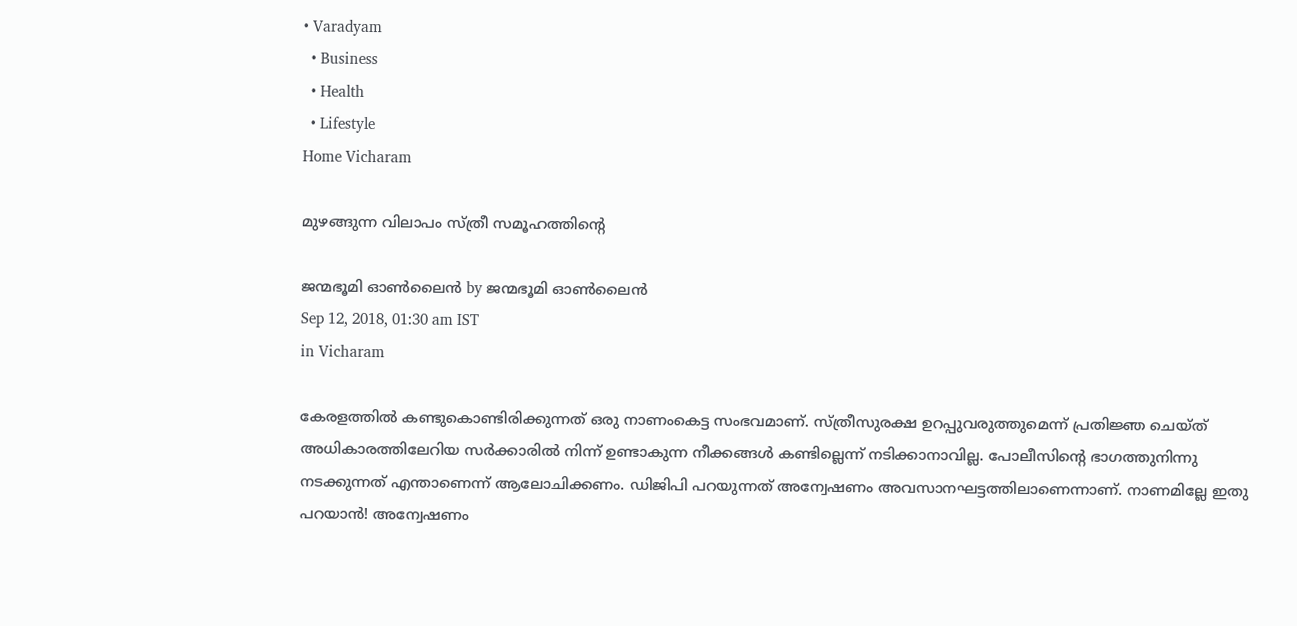• Varadyam
  • Business
  • Health
  • Lifestyle
Home Vicharam

മുഴങ്ങുന്ന വിലാപം സ്ത്രീ സമൂഹത്തിന്റെ

ജന്മഭൂമി ഓണ്‍ലൈന്‍ by ജന്മഭൂമി ഓണ്‍ലൈന്‍
Sep 12, 2018, 01:30 am IST
in Vicharam

കേരളത്തില്‍ കണ്ടുകൊണ്ടിരിക്കുന്നത് ഒരു നാണംകെട്ട സംഭവമാണ്. സ്ത്രീസുരക്ഷ ഉറപ്പുവരുത്തുമെന്ന് പ്രതിജ്ഞ ചെയ്ത് അധികാരത്തിലേറിയ സര്‍ക്കാരില്‍ നിന്ന് ഉണ്ടാകുന്ന നീക്കങ്ങള്‍ കണ്ടില്ലെന്ന് നടിക്കാനാവില്ല. പോലീസിന്റെ ഭാഗത്തുനിന്നു നടക്കുന്നത് എന്താണെന്ന് ആലോചിക്കണം. ഡിജിപി പറയുന്നത് അന്വേഷണം അവസാനഘട്ടത്തിലാണെന്നാണ്. നാണമില്ലേ ഇതു പറയാന്‍! അന്വേഷണം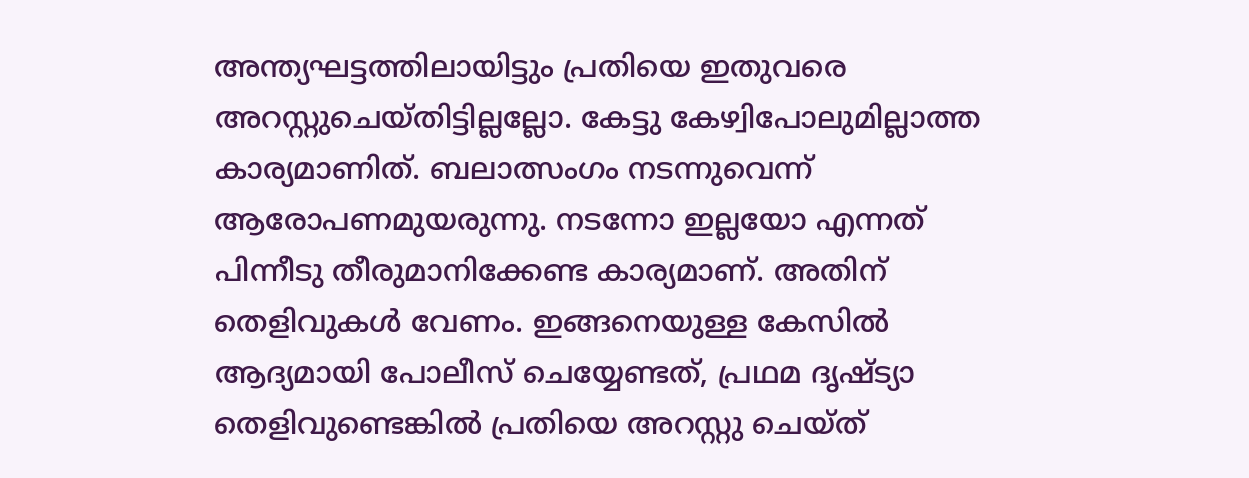അന്ത്യഘട്ടത്തിലായിട്ടും പ്രതിയെ ഇതുവരെ അറസ്റ്റുചെയ്തിട്ടില്ലല്ലോ. കേട്ടു കേഴ്വിപോലുമില്ലാത്ത കാര്യമാണിത്. ബലാത്സംഗം നടന്നുവെന്ന് ആരോപണമുയരുന്നു. നടന്നോ ഇല്ലയോ എന്നത് പിന്നീടു തീരുമാനിക്കേണ്ട കാര്യമാണ്. അതിന് തെളിവുകള്‍ വേണം. ഇങ്ങനെയുള്ള കേസില്‍ ആദ്യമായി പോലീസ് ചെയ്യേണ്ടത്, പ്രഥമ ദൃഷ്ട്യാ തെളിവുണ്ടെങ്കില്‍ പ്രതിയെ അറസ്റ്റു ചെയ്ത്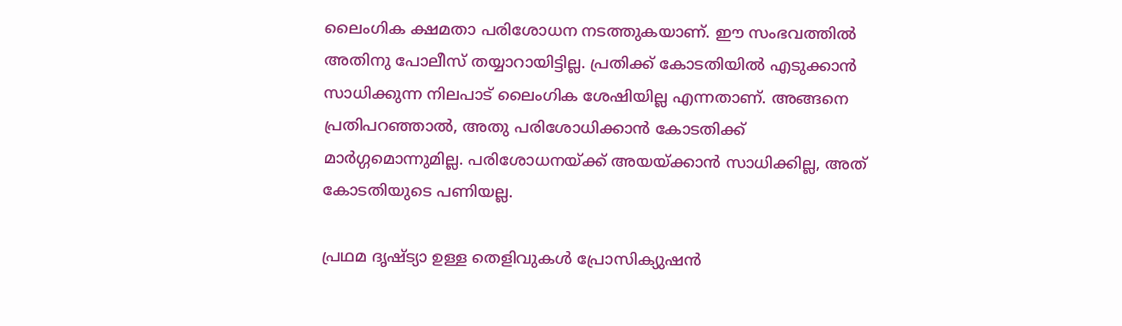ലൈംഗിക ക്ഷമതാ പരിശോധന നടത്തുകയാണ്. ഈ സംഭവത്തില്‍ അതിനു പോലീസ് തയ്യാറായിട്ടില്ല. പ്രതിക്ക് കോടതിയില്‍ എടുക്കാന്‍ സാധിക്കുന്ന നിലപാട് ലൈംഗിക ശേഷിയില്ല എന്നതാണ്. അങ്ങനെ പ്രതിപറഞ്ഞാല്‍, അതു പരിശോധിക്കാന്‍ കോടതിക്ക് മാര്‍ഗ്ഗമൊന്നുമില്ല. പരിശോധനയ്‌ക്ക് അയയ്‌ക്കാന്‍ സാധിക്കില്ല, അത് കോടതിയുടെ പണിയല്ല.

പ്രഥമ ദൃഷ്ട്യാ ഉള്ള തെളിവുകള്‍ പ്രോസിക്യുഷന്‍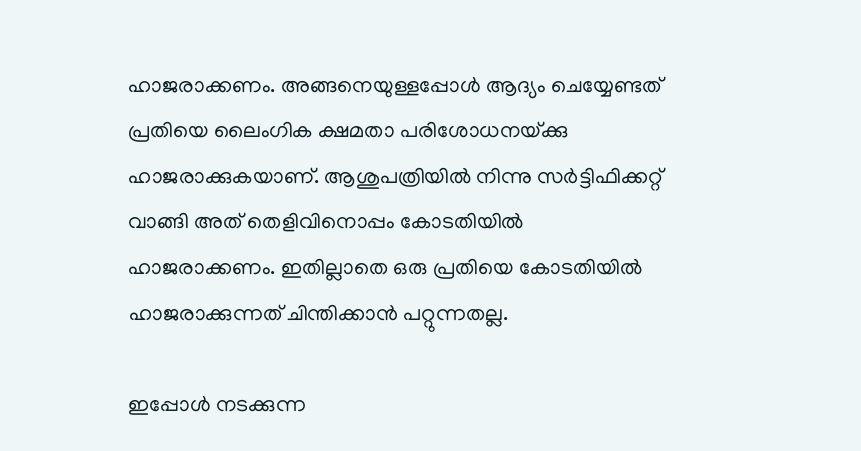ഹാജരാക്കണം. അങ്ങനെയുള്ളപ്പോള്‍ ആദ്യം ചെയ്യേണ്ടത് പ്രതിയെ ലൈംഗിക ക്ഷമതാ പരിശോധനയ്‌ക്കു ഹാജരാക്കുകയാണ്. ആശുപത്രിയില്‍ നിന്നു സര്‍ട്ടിഫിക്കറ്റ് വാങ്ങി അത് തെളിവിനൊപ്പം കോടതിയില്‍ ഹാജരാക്കണം. ഇതില്ലാതെ ഒരു പ്രതിയെ കോടതിയില്‍ ഹാജരാക്കുന്നത് ചിന്തിക്കാന്‍ പറ്റുന്നതല്ല.

ഇപ്പോള്‍ നടക്കുന്ന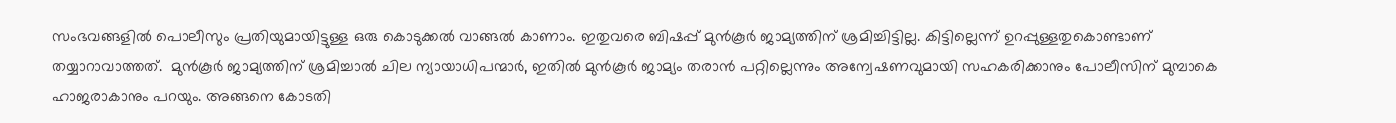സംഭവങ്ങളില്‍ പൊലീസും പ്രതിയുമായിട്ടുള്ള ഒരു കൊടുക്കല്‍ വാങ്ങല്‍ കാണാം. ഇതുവരെ ബിഷപ്പ് മുന്‍കൂര്‍ ജാമ്യത്തിന് ശ്രമിച്ചിട്ടില്ല. കിട്ടില്ലെന്ന് ഉറപ്പുള്ളതുകൊണ്ടാണ് തയ്യാറാവാത്തത്.  മുന്‍കൂര്‍ ജാമ്യത്തിന് ശ്രമിച്ചാല്‍ ചില ന്യായാധിപന്മാര്‍, ഇതില്‍ മുന്‍കൂര്‍ ജാമ്യം തരാന്‍ പറ്റില്ലെന്നും അന്വേഷണവുമായി സഹകരിക്കാനും പോലീസിന് മുമ്പാകെ ഹാജരാകാനും പറയും. അങ്ങനെ കോടതി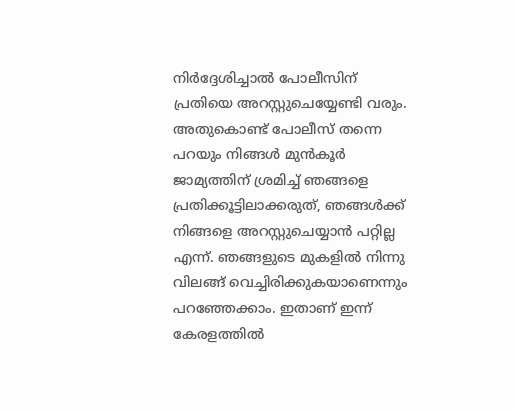നിര്‍ദ്ദേശിച്ചാല്‍ പോലീസിന് പ്രതിയെ അറസ്റ്റുചെയ്യേണ്ടി വരും. അതുകൊണ്ട് പോലീസ് തന്നെ പറയും നിങ്ങള്‍ മുന്‍കൂര്‍ ജാമ്യത്തിന് ശ്രമിച്ച് ഞങ്ങളെ പ്രതിക്കൂട്ടിലാക്കരുത്, ഞങ്ങള്‍ക്ക് നിങ്ങളെ അറസ്റ്റുചെയ്യാന്‍ പറ്റില്ല എന്ന്. ഞങ്ങളുടെ മുകളില്‍ നിന്നു വിലങ്ങ് വെച്ചിരിക്കുകയാണെന്നും പറഞ്ഞേക്കാം. ഇതാണ് ഇന്ന് കേരളത്തില്‍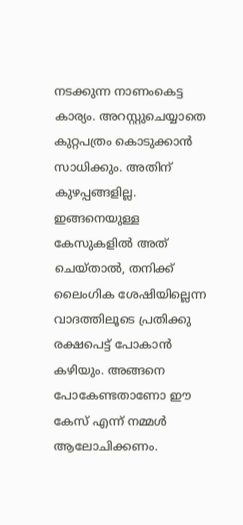നടക്കുന്ന നാണംകെട്ട കാര്യം. അറസ്റ്റുചെയ്യാതെ കുറ്റപത്രം കൊടുക്കാന്‍ സാധിക്കും. അതിന് കുഴപ്പങ്ങളില്ല. ഇങ്ങനെയുള്ള കേസുകളില്‍ അത് ചെയ്താല്‍, തനിക്ക് ലൈംഗിക ശേഷിയില്ലെന്ന വാദത്തിലൂടെ പ്രതിക്കു രക്ഷപെട്ട് പോകാന്‍ കഴിയും. അങ്ങനെ പോകേണ്ടതാണോ ഈ കേസ് എന്ന് നമ്മള്‍ ആലോചിക്കണം.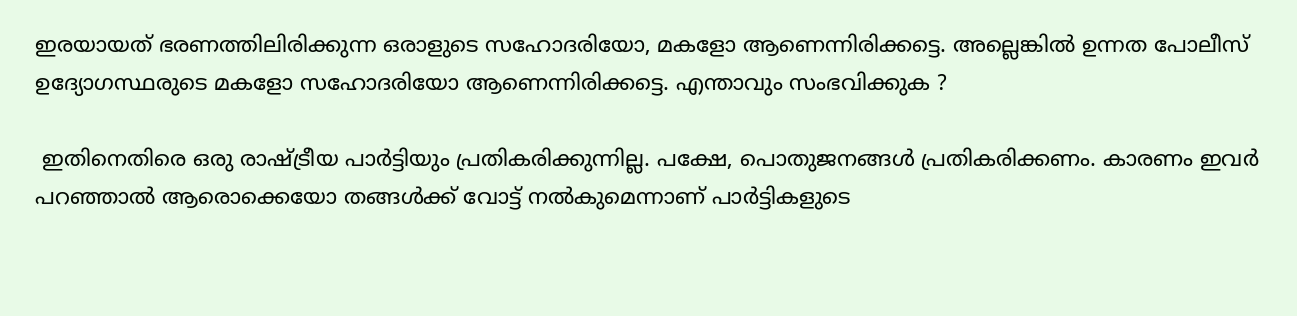ഇരയായത് ഭരണത്തിലിരിക്കുന്ന ഒരാളുടെ സഹോദരിയോ, മകളോ ആണെന്നിരിക്കട്ടെ. അല്ലെങ്കില്‍ ഉന്നത പോലീസ് ഉദ്യോഗസ്ഥരുടെ മകളോ സഹോദരിയോ ആണെന്നിരിക്കട്ടെ. എന്താവും സംഭവിക്കുക ?

 ഇതിനെതിരെ ഒരു രാഷ്‌ട്രീയ പാര്‍ട്ടിയും പ്രതികരിക്കുന്നില്ല. പക്ഷേ, പൊതുജനങ്ങള്‍ പ്രതികരിക്കണം. കാരണം ഇവര്‍ പറഞ്ഞാല്‍ ആരൊക്കെയോ തങ്ങള്‍ക്ക് വോട്ട് നല്‍കുമെന്നാണ് പാര്‍ട്ടികളുടെ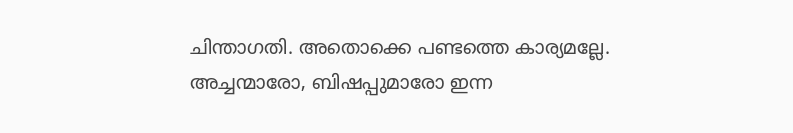ചിന്താഗതി. അതൊക്കെ പണ്ടത്തെ കാര്യമല്ലേ. അച്ചന്മാരോ, ബിഷപ്പുമാരോ ഇന്ന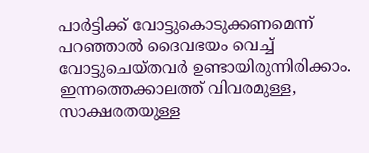പാര്‍ട്ടിക്ക് വോട്ടുകൊടുക്കണമെന്ന് പറഞ്ഞാല്‍ ദൈവഭയം വെച്ച് വോട്ടുചെയ്തവര്‍ ഉണ്ടായിരുന്നിരിക്കാം. ഇന്നത്തെക്കാലത്ത് വിവരമുള്ള, സാക്ഷരതയുള്ള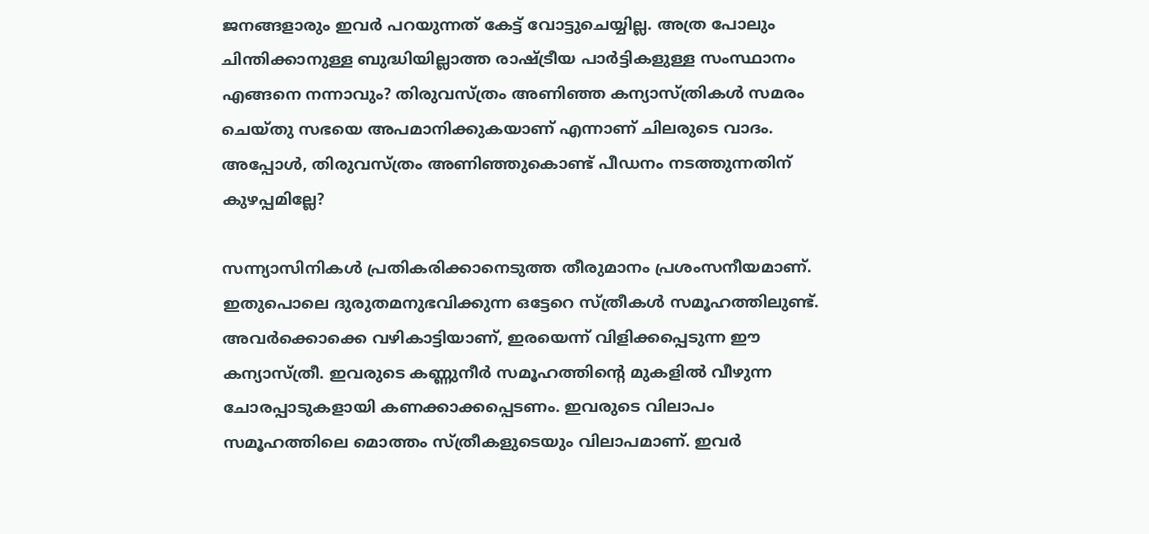ജനങ്ങളാരും ഇവര്‍ പറയുന്നത് കേട്ട് വോട്ടുചെയ്യില്ല. അത്ര പോലും ചിന്തിക്കാനുള്ള ബുദ്ധിയില്ലാത്ത രാഷ്‌ട്രീയ പാര്‍ട്ടികളുള്ള സംസ്ഥാനം എങ്ങനെ നന്നാവും? തിരുവസ്ത്രം അണിഞ്ഞ കന്യാസ്ത്രികള്‍ സമരം ചെയ്തു സഭയെ അപമാനിക്കുകയാണ് എന്നാണ് ചിലരുടെ വാദം. അപ്പോള്‍, തിരുവസ്ത്രം അണിഞ്ഞുകൊണ്ട് പീഡനം നടത്തുന്നതിന് കുഴപ്പമില്ലേ?

സന്ന്യാസിനികള്‍ പ്രതികരിക്കാനെടുത്ത തീരുമാനം പ്രശംസനീയമാണ്. ഇതുപൊലെ ദുരുതമനുഭവിക്കുന്ന ഒട്ടേറെ സ്ത്രീകള്‍ സമൂഹത്തിലുണ്ട്. അവര്‍ക്കൊക്കെ വഴികാട്ടിയാണ്, ഇരയെന്ന് വിളിക്കപ്പെടുന്ന ഈ കന്യാസ്ത്രീ. ഇവരുടെ കണ്ണുനീര്‍ സമൂഹത്തിന്റെ മുകളില്‍ വീഴുന്ന ചോരപ്പാടുകളായി കണക്കാക്കപ്പെടണം. ഇവരുടെ വിലാപം സമൂഹത്തിലെ മൊത്തം സ്ത്രീകളുടെയും വിലാപമാണ്. ഇവര്‍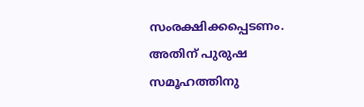സംരക്ഷിക്കപ്പെടണം. അതിന് പുരുഷ സമൂഹത്തിനു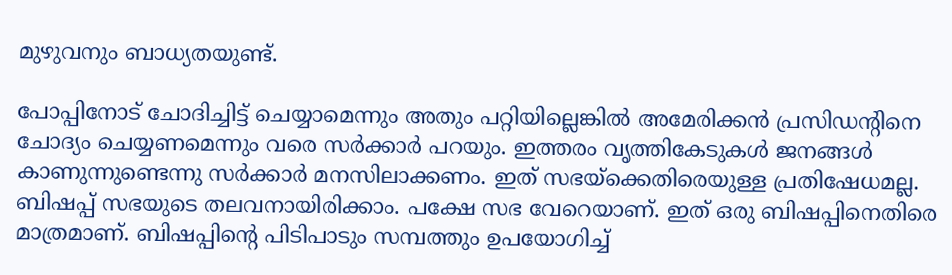മുഴുവനും ബാധ്യതയുണ്ട്.

പോപ്പിനോട് ചോദിച്ചിട്ട് ചെയ്യാമെന്നും അതും പറ്റിയില്ലെങ്കില്‍ അമേരിക്കന്‍ പ്രസിഡന്റിനെ ചോദ്യം ചെയ്യണമെന്നും വരെ സര്‍ക്കാര്‍ പറയും. ഇത്തരം വൃത്തികേടുകള്‍ ജനങ്ങള്‍ കാണുന്നുണ്ടെന്നു സര്‍ക്കാര്‍ മനസിലാക്കണം. ഇത് സഭയ്‌ക്കെതിരെയുള്ള പ്രതിഷേധമല്ല. ബിഷപ്പ് സഭയുടെ തലവനായിരിക്കാം. പക്ഷേ സഭ വേറെയാണ്. ഇത് ഒരു ബിഷപ്പിനെതിരെ മാത്രമാണ്. ബിഷപ്പിന്റെ പിടിപാടും സമ്പത്തും ഉപയോഗിച്ച്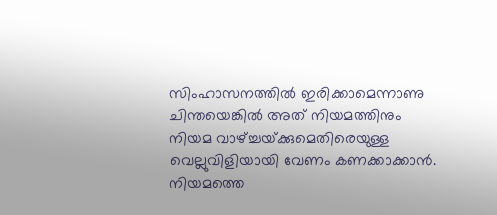സിംഹാസനത്തില്‍ ഇരിക്കാമെന്നാണു ചിന്തയെങ്കില്‍ അത് നിയമത്തിനും നിയമ വാഴ്‌ച്ചയ്‌ക്കുമെതിരെയുള്ള വെല്ലുവിളിയായി വേണം കണക്കാക്കാന്‍. നിയമത്തെ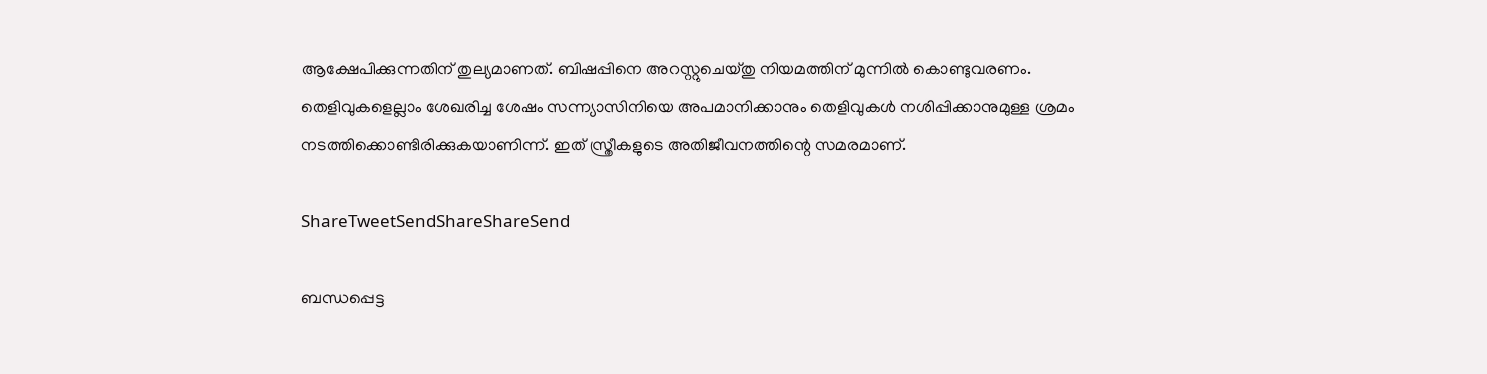ആക്ഷേപിക്കുന്നതിന് തുല്യമാണത്. ബിഷപ്പിനെ അറസ്റ്റുചെയ്തു നിയമത്തിന് മുന്നില്‍ കൊണ്ടുവരണം. തെളിവുകളെല്ലാം ശേഖരിച്ച ശേഷം സന്ന്യാസിനിയെ അപമാനിക്കാനും തെളിവുകള്‍ നശിപ്പിക്കാനുമുള്ള ശ്രമം നടത്തിക്കൊണ്ടിരിക്കുകയാണിന്ന്. ഇത് സ്ത്രീകളുടെ അതിജീവനത്തിന്റെ സമരമാണ്.

ShareTweetSendShareShareSend

ബന്ധപ്പെട്ട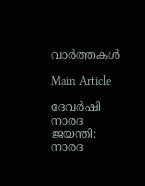വാര്‍ത്തകള്‍

Main Article

ദേവര്‍ഷി നാരദ ജയന്തി: നാരദ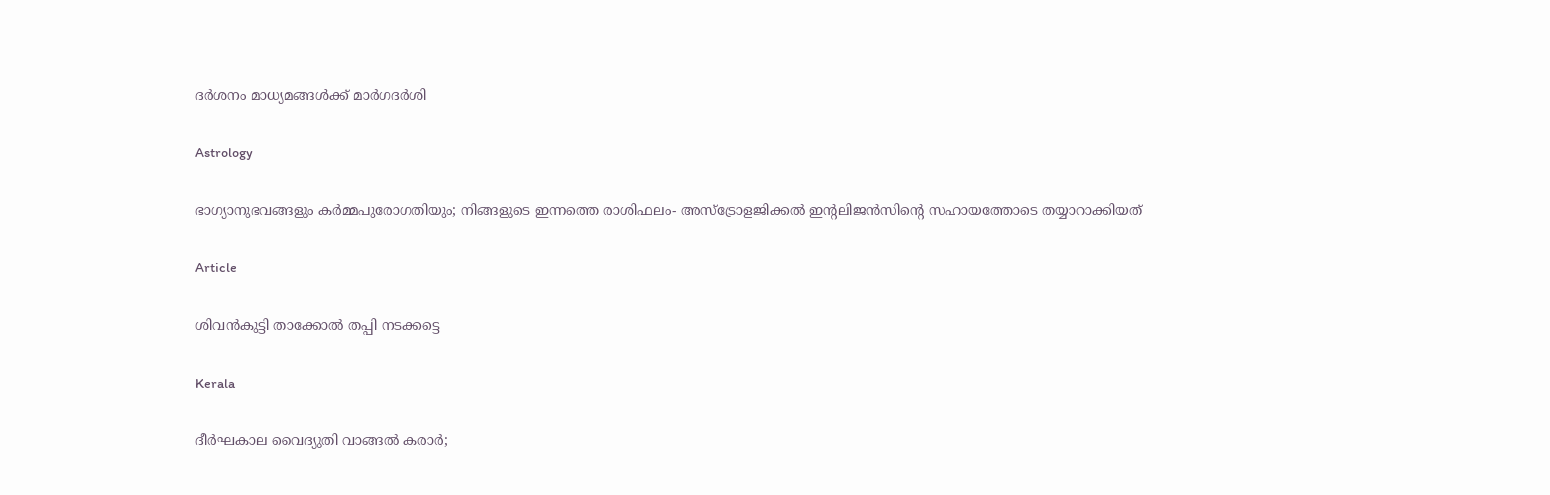ദര്‍ശനം മാധ്യമങ്ങള്‍ക്ക് മാര്‍ഗദര്‍ശി

Astrology

ഭാഗ്യാനുഭവങ്ങളും കർമ്മപുരോഗതിയും; നിങ്ങളുടെ ഇന്നത്തെ രാശിഫലം- അസ്ട്രോളജിക്കൽ ഇന്റലിജൻസിന്റെ സഹായത്തോടെ തയ്യാറാക്കിയത്

Article

ശിവന്‍കുട്ടി താക്കോല്‍ തപ്പി നടക്കട്ടെ

Kerala

ദീര്‍ഘകാല വൈദ്യുതി വാങ്ങല്‍ കരാര്‍;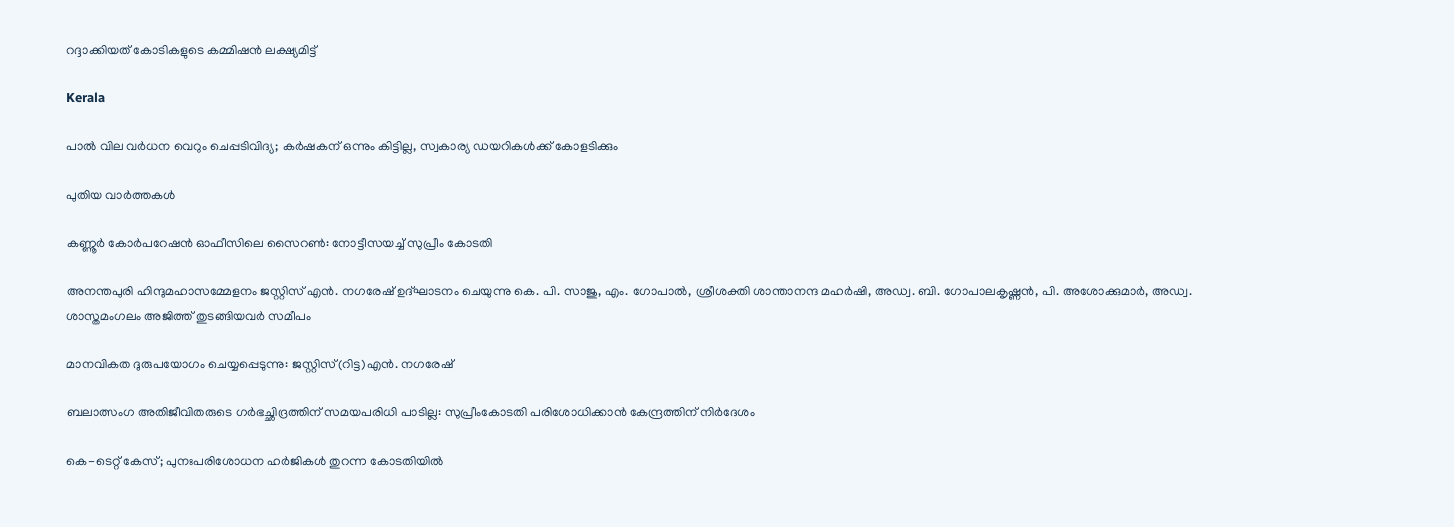റദ്ദാക്കിയത് കോടികളുടെ കമ്മിഷന്‍ ലക്ഷ്യമിട്ട്

Kerala

പാല്‍ വില വര്‍ധന വെറും ചെപ്പടിവിദ്യ; കര്‍ഷകന് ഒന്നും കിട്ടില്ല, സ്വകാര്യ ഡയറികള്‍ക്ക് കോളടിക്കും

പുതിയ വാര്‍ത്തകള്‍

കണ്ണൂര്‍ കോര്‍പറേഷന്‍ ഓഫീസിലെ സൈറണ്‍: നോട്ടീസയച്ച് സുപ്രീം കോടതി

അനന്തപുരി ഹിന്ദുമഹാസമ്മേളനം ജസ്റ്റിസ് എന്‍. നഗരേഷ് ഉദ്ഘാടനം ചെയുന്നു കെ. പി. സാജു, എം. ഗോപാല്‍, ശ്രീശക്തി ശാന്താനന്ദ മഹര്‍ഷി, അഡ്വ. ബി. ഗോപാലകൃഷ്ണന്‍, പി. അശോക്കുമാര്‍, അഡ്വ. ശാസ്തമംഗലം അജിത്ത് തുടങ്ങിയവര്‍ സമീപം

മാനവികത ദുരുപയോഗം ചെയ്യപ്പെടുന്നു: ജസ്റ്റിസ്(റിട്ട)എന്‍. നഗരേഷ്

ബലാത്സംഗ അതിജീവിതരുടെ ഗര്‍ഭച്ഛിദ്രത്തിന് സമയപരിധി പാടില്ല: സുപ്രീംകോടതി പരിശോധിക്കാന്‍ കേന്ദ്രത്തിന് നിര്‍ദേശം

കെ-ടെറ്റ് കേസ്; പുനഃപരിശോധന ഹര്‍ജികള്‍ തുറന്ന കോടതിയില്‍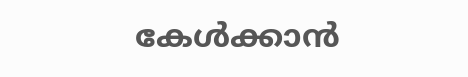കേള്‍ക്കാന്‍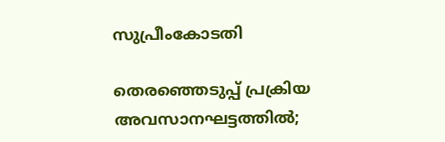സുപ്രീംകോടതി

തെരഞ്ഞെടുപ്പ് പ്രക്രിയ അവസാനഘട്ടത്തില്‍;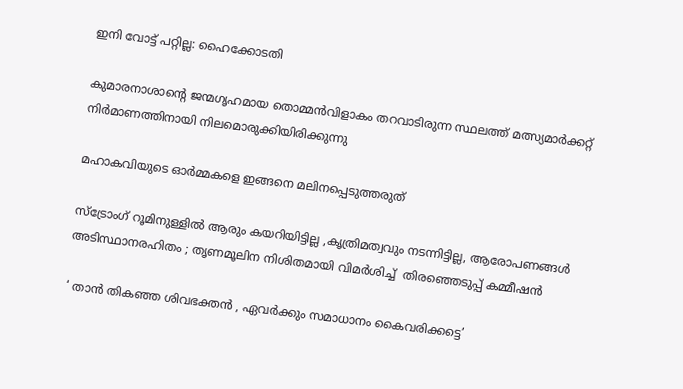ഇനി വോട്ട് പറ്റില്ല: ഹൈക്കോടതി

കുമാരനാശാന്റെ ജന്മഗൃഹമായ തൊമ്മന്‍വിളാകം തറവാടിരുന്ന സ്ഥലത്ത് മത്സ്യമാര്‍ക്കറ്റ് നിര്‍മാണത്തിനായി നിലമൊരുക്കിയിരിക്കുന്നു

മഹാകവിയുടെ ഓര്‍മ്മകളെ ഇങ്ങനെ മലിനപ്പെടുത്തരുത്

സ്ട്രോംഗ് റൂമിനുള്ളിൽ ആരും കയറിയിട്ടില്ല ,കൃത്രിമത്വവും നടന്നിട്ടില്ല, ആരോപണങ്ങൾ അടിസ്ഥാനരഹിതം ; തൃണമൂലിന നിശിതമായി വിമർശിച്ച്  തിരഞ്ഞെടുപ്പ് കമ്മീഷൻ

‘ താൻ തികഞ്ഞ ശിവഭക്തൻ , ഏവർക്കും സമാധാനം കൈവരിക്കട്ടെ’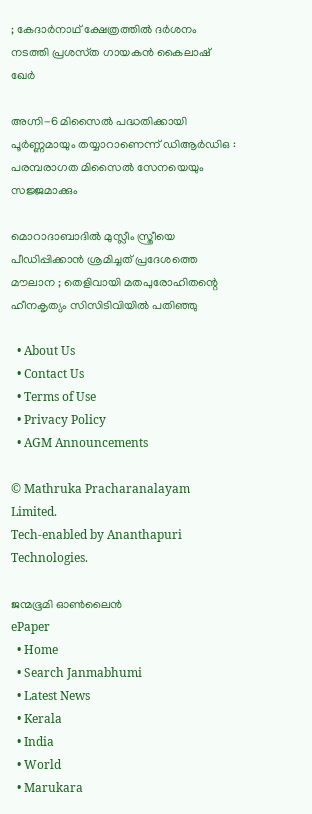; കേദാർനാഥ് ക്ഷേത്രത്തിൽ ദർശനം നടത്തി പ്രശസ്‌ത ഗായകൻ കൈലാഷ് ഖേർ

അഗ്നി-6 മിസൈൽ പദ്ധതിക്കായി പൂർണ്ണമായും തയ്യാറാണെന്ന് ഡിആർഡിഒ : പരമ്പരാഗത മിസൈൽ സേനയെയും സജ്ജമാക്കും

മൊറാദാബാദിൽ മുസ്ലീം സ്ത്രീയെ പീഡിപ്പിക്കാൻ ശ്രമിച്ചത് പ്രദേശത്തെ മൗലാന ; തെളിവായി മതപുരോഹിതന്റെ ഹീനകൃത്യം സിസിടിവിയിൽ പതിഞ്ഞു

  • About Us
  • Contact Us
  • Terms of Use
  • Privacy Policy
  • AGM Announcements

© Mathruka Pracharanalayam Limited.
Tech-enabled by Ananthapuri Technologies.

ജന്മഭൂമി ഓണ്‍ലൈന്‍
ePaper
  • Home
  • Search Janmabhumi
  • Latest News
  • Kerala
  • India
  • World
  • Marukara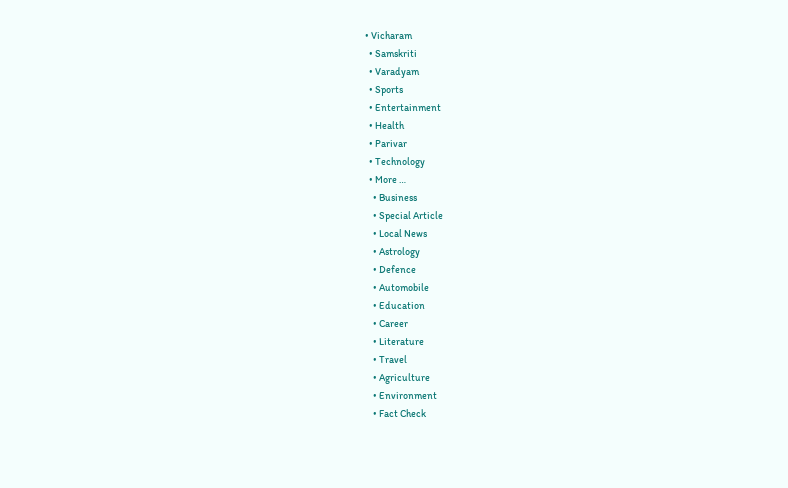• Vicharam
  • Samskriti
  • Varadyam
  • Sports
  • Entertainment
  • Health
  • Parivar
  • Technology
  • More …
    • Business
    • Special Article
    • Local News
    • Astrology
    • Defence
    • Automobile
    • Education
    • Career
    • Literature
    • Travel
    • Agriculture
    • Environment
    • Fact Check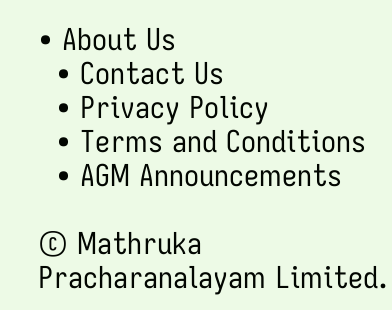• About Us
  • Contact Us
  • Privacy Policy
  • Terms and Conditions
  • AGM Announcements

© Mathruka Pracharanalayam Limited.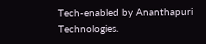Tech-enabled by Ananthapuri Technologies.